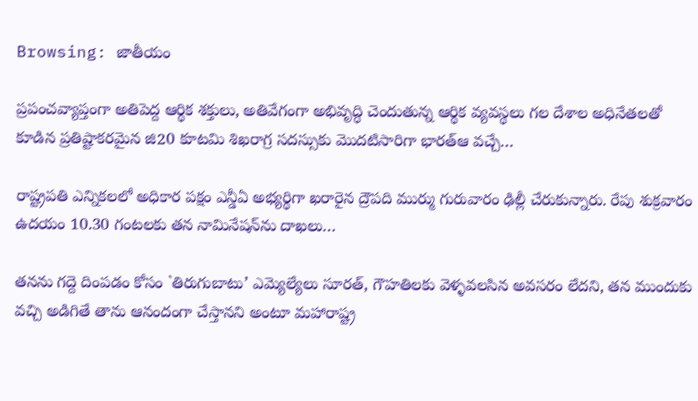Browsing: జాతీయం

ప్రపంచవ్యాప్తంగా అతిపెద్ద ఆర్థిక శక్తులు, అతివేగంగా అభివృద్ధి చెందుతున్న ఆర్థిక వ్యవస్థలు గల దేశాల అధినేతలతో కూడిన ప్రతిష్టాకరమైన జి20 కూటమి శిఖరాగ్ర సదస్సుకు మొదటిసారిగా భారత్ఆ వచ్చే…

రాష్ట్రప‌తి ఎన్నిక‌లలో అధికార ప‌క్షం ఎన్డీఏ అభ్య‌ర్థిగా ఖ‌రారైన ద్రౌప‌ది ముర్ము గురువారం ఢిల్లీ చేరుకున్నారు. రేపు శుక్రవారం ఉదయం 10.30 గంటలకు త‌న నామినేష‌న్‌ను దాఖ‌లు…

తనను గద్దె దింపడం కోసం `తిరుగుబాటు’ ఎమ్యెల్యేలు సూరత్, గౌహతిలకు వెళ్ళవలసిన అవసరం లేదని, తన ముందుకు వచ్చి అడిగితే తాను ఆనందంగా చేస్తానని అంటూ మహారాష్ట్ర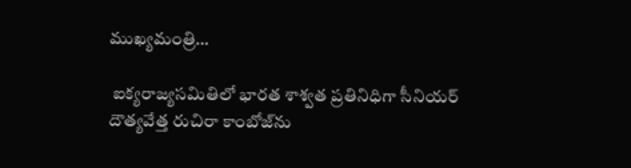ముఖ్యమంత్రి…

 ఐక్యరాజ్యసమితిలో భారత శాశ్వత ప్రతినిధిగా సీనియర్ దౌత్యవేత్త రుచిరా కాంబోజ్‌ను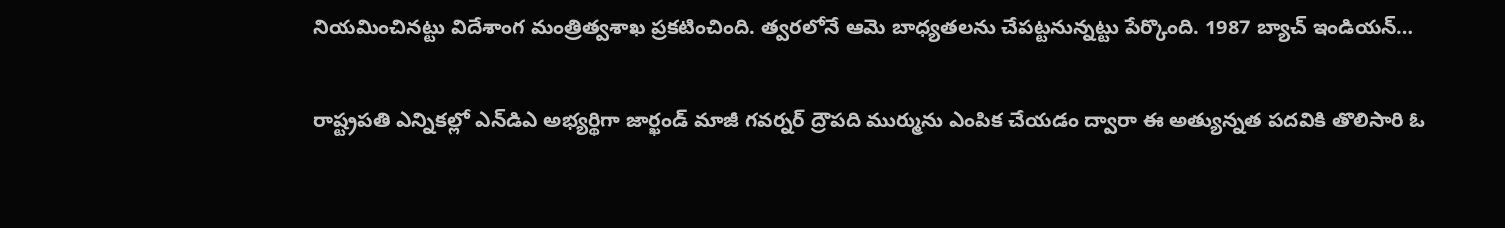నియమించినట్టు విదేశాంగ మంత్రిత్వశాఖ ప్రకటించింది. త్వరలోనే ఆమె బాధ్యతలను చేపట్టనున్నట్టు పేర్కొంది. 1987 బ్యాచ్ ఇండియన్…

రాష్ట్రపతి ఎన్నికల్లో ఎన్‌డిఎ అభ్యర్థిగా జార్ఖండ్ మాజీ గవర్నర్ ద్రౌపది ముర్మును ఎంపిక చేయడం ద్వారా ఈ అత్యున్నత పదవికి తొలిసారి ఓ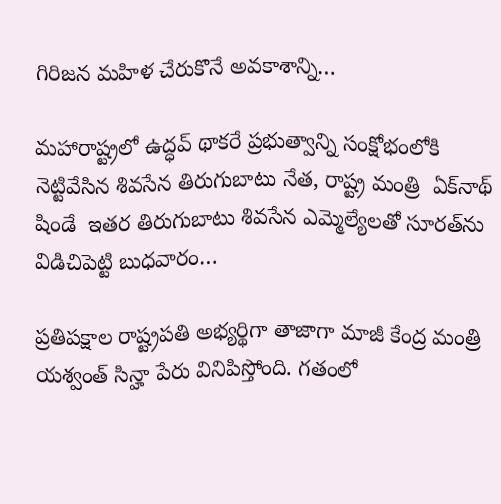గిరిజన మహిళ చేరుకొనే అవకాశాన్ని…

మహారాష్ట్రలో ఉద్ధవ్ థాకరే ప్రభుత్వాన్ని సంక్షోభంలోకి నెట్టివేసిన శివసేన తిరుగుబాటు నేత, రాష్ట్ర మంత్రి  ఏక్‌నాథ్ షిండే  ఇతర తిరుగుబాటు శివసేన ఎమ్మెల్యేలతో సూరత్‌ను విడిచిపెట్టి బుధవారం…

ప్రతిపక్షాల రాష్ట్రపతి అభ్యర్థిగా తాజాగా మాజీ కేంద్ర మంత్రి య‌శ్వంత్ సిన్హా పేరు వినిపిస్తోంది. గ‌తంలో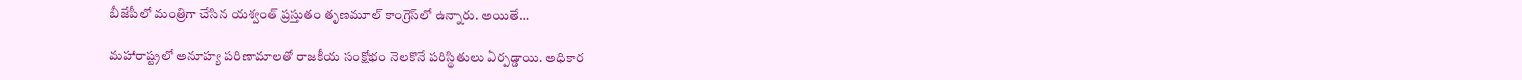బీజేపీలో మంత్రిగా చేసిన య‌శ్వంత్ ప్రస్తుతం తృణ‌మూల్ కాంగ్రెస్‌లో ఉన్నారు. అయితే…

మహారాష్ట్రలో అనూహ్య పరిణామాలతో రాజకీయ సంక్షోభం నెలకొనే పరిస్థితులు ఏర్పడ్డాయి. అధికార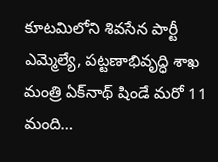కూటమిలోని శివసేన పార్టీ ఎమ్మెల్యే, పట్టణాభివృద్ధి శాఖ మంత్రి ఏక్‌నాథ్‌ షిండే మరో 11 మంది…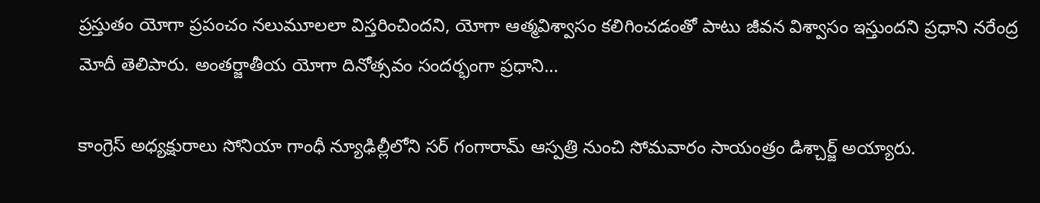ప్రస్తుతం యోగా ప్రపంచం నలుమూలలా విస్తరించిందని, యోగా ఆత్మవిశ్వాసం కలిగించడంతో పాటు జీవన విశ్వాసం ఇస్తుందని ప్రధాని నరేంద్ర మోదీ తెలిపారు. అంతర్జాతీయ యోగా దినోత్సవం సందర్భంగా ప్రధాని…

కాంగ్రెస్ అధ్యక్షురాలు సోనియా గాంధీ న్యూఢిల్లీలోని సర్ గంగారామ్ ఆస్పత్రి నుంచి సోమవారం సాయంత్రం డిశ్చార్జ్ అయ్యారు.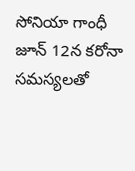సోనియా గాంధీ జూన్ 12న కరోనా సమస్యలతో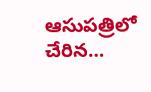ఆసుపత్రిలో చేరిన…